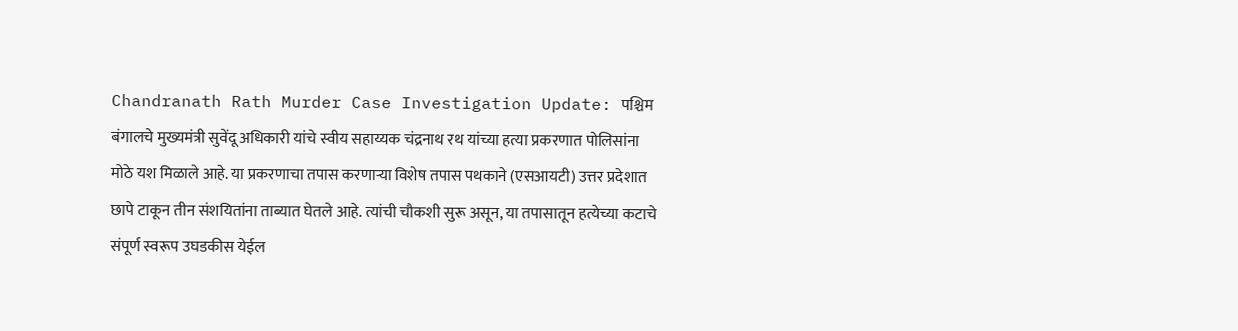Chandranath Rath Murder Case Investigation Update: पश्चिम बंगालचे मुख्यमंत्री सुवेंदू अधिकारी यांचे स्वीय सहाय्यक चंद्रनाथ रथ यांच्या हत्या प्रकरणात पोलिसांना मोठे यश मिळाले आहे. या प्रकरणाचा तपास करणाऱ्या विशेष तपास पथकाने (एसआयटी) उत्तर प्रदेशात छापे टाकून तीन संशयितांना ताब्यात घेतले आहे. त्यांची चौकशी सुरू असून, या तपासातून हत्येच्या कटाचे संपूर्ण स्वरूप उघडकीस येईल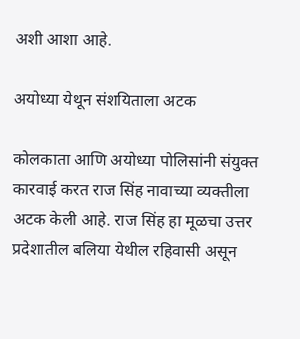अशी आशा आहे.

अयोध्या येथून संशयिताला अटक

कोलकाता आणि अयोध्या पोलिसांनी संयुक्त कारवाई करत राज सिंह नावाच्या व्यक्तीला अटक केली आहे. राज सिंह हा मूळचा उत्तर प्रदेशातील बलिया येथील रहिवासी असून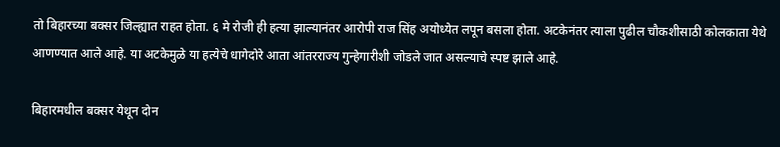तो बिहारच्या बक्सर जिल्ह्यात राहत होता. ६ मे रोजी ही हत्या झाल्यानंतर आरोपी राज सिंह अयोध्येत लपून बसला होता. अटकेनंतर त्याला पुढील चौकशीसाठी कोलकाता येथे आणण्यात आले आहे. या अटकेमुळे या हत्येचे धागेदोरे आता आंतरराज्य गुन्हेगारीशी जोडले जात असल्याचे स्पष्ट झाले आहे.

बिहारमधील बक्सर येथून दोन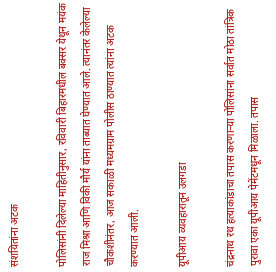संशयितांना अटक

पोलिसांनी दिलेल्या माहितीनुसार, रविवारी बिहारमधील बक्सर येथून मयंक राज मिश्रा आणि विकी मौर्य यांना ताब्यात घेण्यात आले. त्यानंतर केलेल्या चौकशीनंतर, आज सकाळी मध्यमग्राम पोलीस ठाण्यात त्यांना अटक करण्यात आली.

यूपीआय व्यवहारातून उलगडा

चंद्रनाथ रथ हत्याकांडाचा तपास करणाऱ्या पोलिसांना सर्वात मोठा तांत्रिक पुरावा एका यूपीआय पेमेंटमधून मिळाला. तपास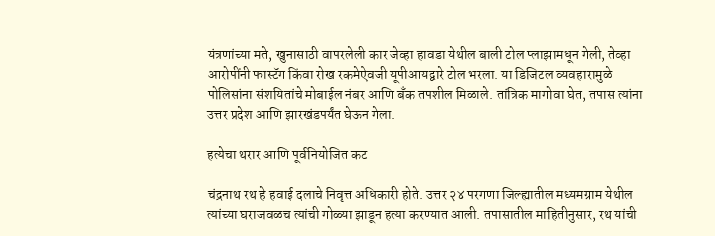यंत्रणांच्या मते, खुनासाठी वापरलेली कार जेव्हा हावडा येथील बाली टोल प्लाझामधून गेली, तेव्हा आरोपींनी फास्टॅग किंवा रोख रकमेऐवजी यूपीआयद्वारे टोल भरला. या डिजिटल व्यवहारामुळे पोलिसांना संशयितांचे मोबाईल नंबर आणि बँक तपशील मिळाले. तांत्रिक मागोवा घेत, तपास त्यांना उत्तर प्रदेश आणि झारखंडपर्यंत घेऊन गेला.

हत्येचा थरार आणि पूर्वनियोजित कट

चंद्रनाथ रथ हे हवाई दलाचे निवृत्त अधिकारी होते. उत्तर २४ परगणा जिल्ह्यातील मध्यमग्राम येथील त्यांच्या घराजवळच त्यांची गोळ्या झाडून हत्या करण्यात आली. तपासातील माहितीनुसार, रथ यांची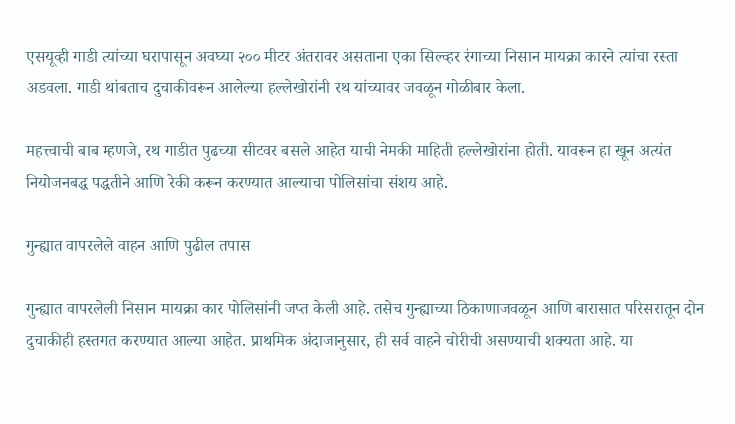एसयूव्ही गाडी त्यांच्या घरापासून अवघ्या २०० मीटर अंतरावर असताना एका सिल्व्हर रंगाच्या निसान मायक्रा कारने त्यांचा रस्ता अडवला. गाडी थांबताच दुचाकीवरून आलेल्या हल्लेखोरांनी रथ यांच्यावर जवळून गोळीबार केला.

महत्त्वाची बाब म्हणजे, रथ गाडीत पुढच्या सीटवर बसले आहेत याची नेमकी माहिती हल्लेखोरांना होती. यावरून हा खून अत्यंत नियोजनबद्ध पद्धतीने आणि रेकी करून करण्यात आल्याचा पोलिसांचा संशय आहे.

गुन्ह्यात वापरलेले वाहन आणि पुढील तपास

गुन्ह्यात वापरलेली निसान मायक्रा कार पोलिसांनी जप्त केली आहे. तसेच गुन्ह्याच्या ठिकाणाजवळून आणि बारासात परिसरातून दोन दुचाकीही हस्तगत करण्यात आल्या आहेत. प्राथमिक अंदाजानुसार, ही सर्व वाहने चोरीची असण्याची शक्यता आहे. या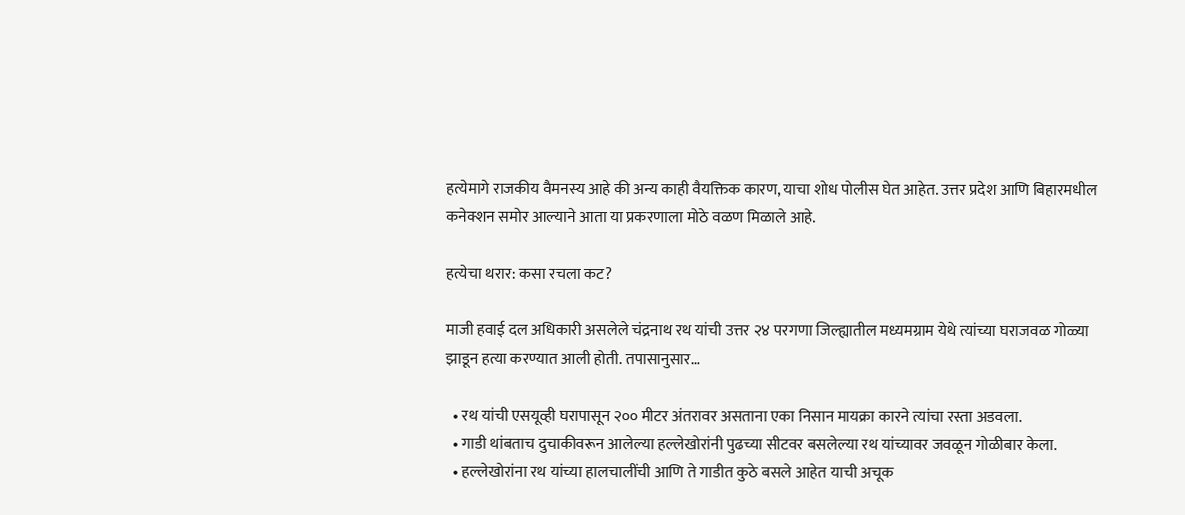हत्येमागे राजकीय वैमनस्य आहे की अन्य काही वैयक्तिक कारण, याचा शोध पोलीस घेत आहेत. उत्तर प्रदेश आणि बिहारमधील कनेक्शन समोर आल्याने आता या प्रकरणाला मोठे वळण मिळाले आहे.

हत्येचा थरार: कसा रचला कट?

माजी हवाई दल अधिकारी असलेले चंद्रनाथ रथ यांची उत्तर २४ परगणा जिल्ह्यातील मध्यमग्राम येथे त्यांच्या घराजवळ गोळ्या झाडून हत्या करण्यात आली होती. तपासानुसार…

  • रथ यांची एसयूव्ही घरापासून २०० मीटर अंतरावर असताना एका निसान मायक्रा कारने त्यांचा रस्ता अडवला.
  • गाडी थांबताच दुचाकीवरून आलेल्या हल्लेखोरांनी पुढच्या सीटवर बसलेल्या रथ यांच्यावर जवळून गोळीबार केला.
  • हल्लेखोरांना रथ यांच्या हालचालींची आणि ते गाडीत कुठे बसले आहेत याची अचूक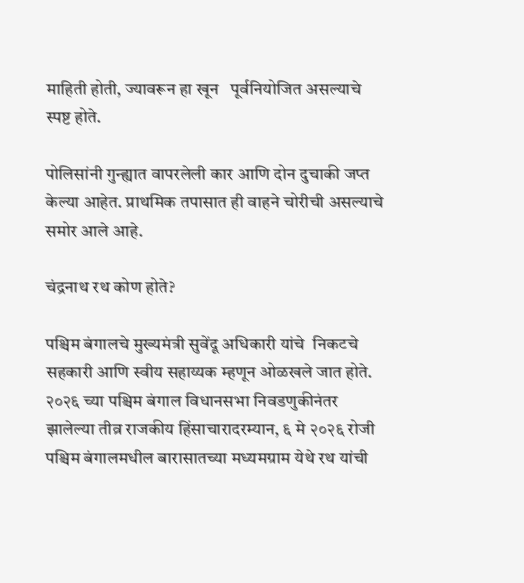माहिती होती, ज्यावरून हा खून   पूर्वनियोजित असल्याचे स्पष्ट होते.

पोलिसांनी गुन्ह्यात वापरलेली कार आणि दोन दुचाकी जप्त केल्या आहेत. प्राथमिक तपासात ही वाहने चोरीची असल्याचे समोर आले आहे.

चंद्रनाथ रथ कोण होते?

पश्चिम बंगालचे मुख्यमंत्री सुवेंदू अधिकारी यांचे  निकटचे सहकारी आणि स्वीय सहाय्यक म्हणून ओळखले जात होते. २०२६ च्या पश्चिम बंगाल विधानसभा निवडणुकीनंतर झालेल्या तीव्र राजकीय हिंसाचारादरम्यान, ६ मे २०२६ रोजी पश्चिम बंगालमधील बारासातच्या मध्यमग्राम येथे रथ यांची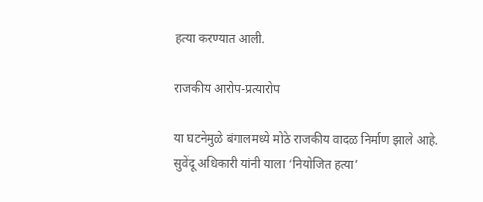हत्या करण्यात आली.

राजकीय आरोप-प्रत्यारोप

या घटनेमुळे बंगालमध्ये मोठे राजकीय वादळ निर्माण झाले आहे. सुवेंदू अधिकारी यांनी याला ‘नियोजित हत्या’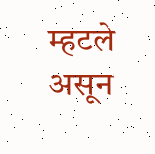म्हटले असून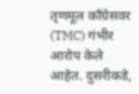तृणमूल काँग्रेसवर (TMC) गंभीर आरोप केले आहेत. दुसरीकडे,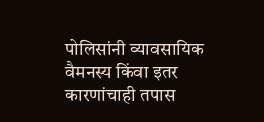पोलिसांनी व्यावसायिक वैमनस्य किंवा इतर कारणांचाही तपास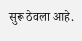सुरू ठेवला आहे.